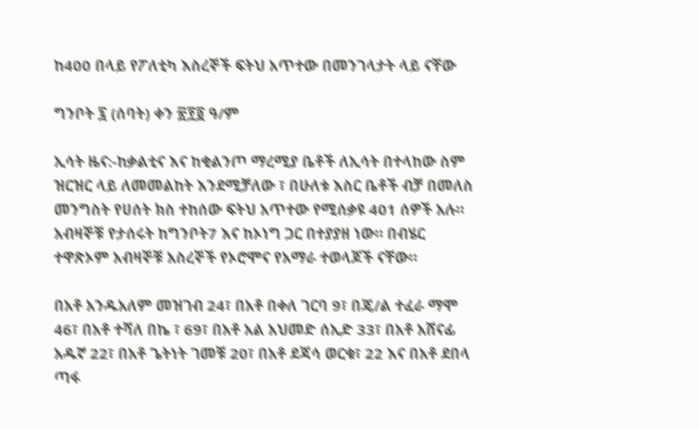ከ400 በላይ የፖለቲካ እስረኞች ፍትህ አጥተው በመንገላታት ላይ ናቸው

ግንቦት ፯ (ሰባት) ቀን ፳፻፬ ዓ/ም

ኢሳት ዜና:-ከቃልቲና እና ከቂልንጦ ማረሚያ ቤቶች ለኢሳት በተላከው ስም ዝርዝር ላይ ለመመልከት እንደሚቻለው ፣ በሁለቱ እስር ቤቶች ብቻ በመለስ መንግስት የሀሰት ክስ ተከሰው ፍትህ አጥተው የሚሰቃዩ 401 ሰዎች አሉ። አብዛኞቹ የታሰሩት ከግንቦት7 እና ከኦነግ ጋር በተያያዘ ነው። በብሄር ተዋጽኦም አብዛኞቹ አስረኞች የኦሮሞና የአማራ ተወላጆች ናቸው።

በአቶ አንዱአለም መዝገብ 24፣ በአቶ በቀለ ገርባ 9፣ በጄ/ል ተፈራ ማሞ 46፣ በአቶ ተሻለ በኬ ፣ 69፣ በአቶ አል አህመድ ሰኢድ 33፣ በአቶ አሸናፊ አዱኛ 22፣ በአቶ ጌትነት ገመቹ 20፣ በአቶ ደጃሳ ወርቁ፣ 22 እና በአቶ ደበላ ጣፋ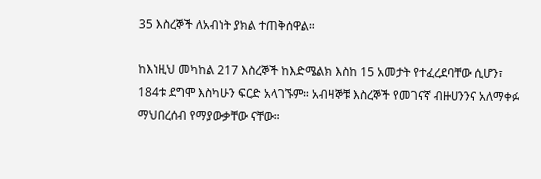35 እስረኞች ለአብነት ያክል ተጠቅሰዋል።

ከእነዚህ መካከል 217 እስረኞች ከእድሜልክ እስከ 15 አመታት የተፈረደባቸው ሲሆን፣ 184ቱ ደግሞ እስካሁን ፍርድ አላገኙም። አብዛኞቹ እስረኞች የመገናኛ ብዙሀንንና አለማቀፉ ማህበረሰብ የማያውቃቸው ናቸው።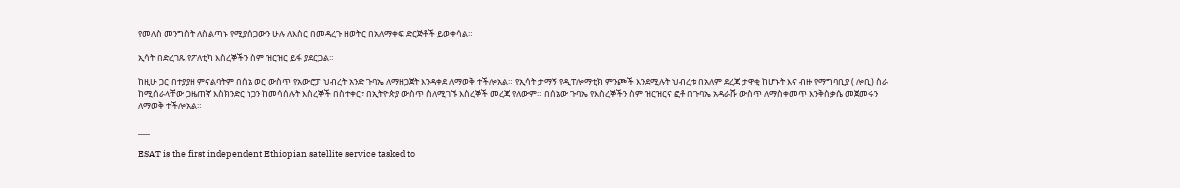የመለስ መንግስት ለስልጣኑ የሚያሰጋውን ሁሉ ለእስር በመዳረጉ ዘወትር በአለማቀፍ ድርጅቶች ይወቀሳል።

ኢሳት በድረገጹ የፖለቲካ እስረኞችን ስም ዝርዝር ይፋ ያደርጋል።

ከዚሁ ጋር በተያያዘ ምናልባትም በሰኔ ወር ውስጥ የአውሮፓ ህብረት አንድ ጉባኤ ለማዘጋጀት እንዳቀደ ለማወቅ ተችሎአል። የኢሳት ታማኝ የዲፐሎማቲክ ምንጮች እንደሚሉት ህብረቱ በአለም ደረጃ ታዋቂ ከሆኑት እና ብዙ የማግባቢያ ( ሎቢ) ስራ ከሚሰራላቸው ጋዜጠኛ እስክንድር ነጋን ከመሳሰሉት እስረኞች በስተቀር፣ በኢትዮጵያ ውስጥ ስለሚገኙ እስረኞች መረጃ የለውም። በሰኔው ጉባኤ የእስረኞችን ስም ዝርዝርና ፎቶ በጉባኤ አዳራሹ ውስጥ ለማስቀመጥ እንቅስቃሴ መጀመሩን ለማወቅ ተችሎአል።

___

ESAT is the first independent Ethiopian satellite service tasked to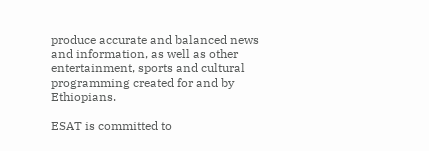produce accurate and balanced news and information, as well as other entertainment, sports and cultural programming created for and by Ethiopians.

ESAT is committed to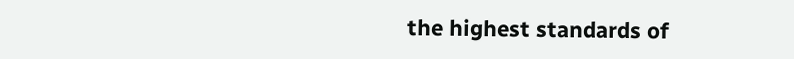the highest standards of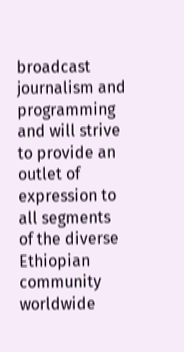broadcast journalism and programming and will strive to provide an outlet of expression to all segments of the diverse Ethiopian community worldwide